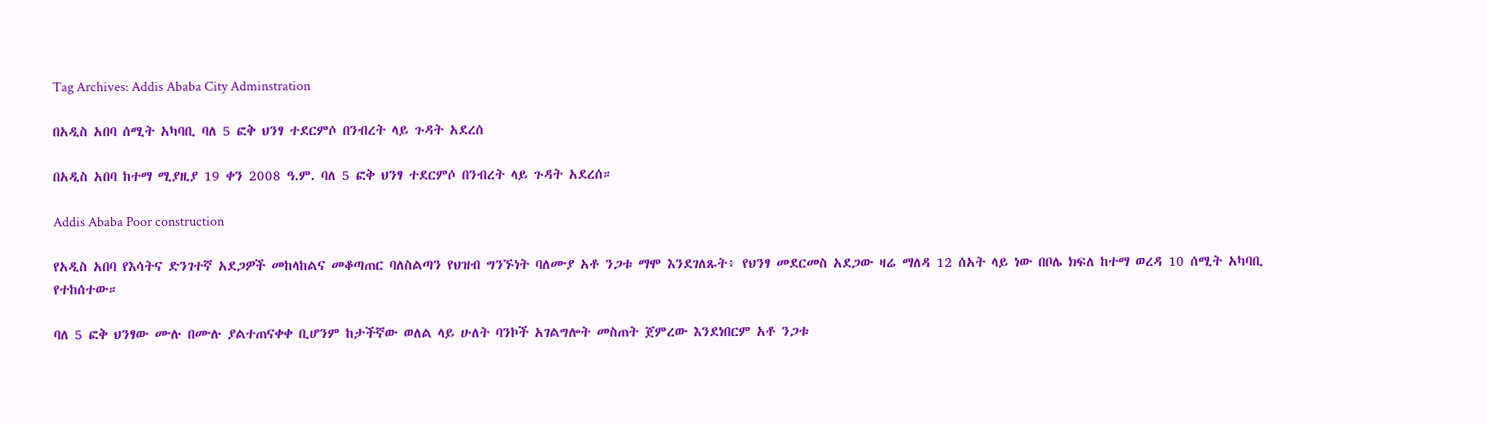Tag Archives: Addis Ababa City Adminstration

በአዲስ አበባ ሰሚት አካባቢ ባለ 5 ፎቅ ህንፃ ተደርምሶ በንብረት ላይ ጉዳት አደረሰ

በአዲስ አበባ ከተማ ሚያዚያ 19 ቀን 2008 ዓ.ም. ባለ 5 ፎቅ ህንፃ ተደርምሶ በንብረት ላይ ጉዳት አደረሰ።

Addis Ababa Poor construction

የአዲስ አበባ የእሳትና ድንገተኛ አደጋዎች መከላከልና መቆጣጠር ባለስልጣን የህዝብ ግንኙነት ባለሙያ አቶ ንጋቱ ማሞ እንደገለጹት፥ የህንፃ መደርመስ አደጋው ዛሬ ማለዳ 12 ሰአት ላይ ነው በቦሌ ክፍለ ከተማ ወረዳ 10 ሰሚት አካባቢ የተከሰተው።

ባለ 5 ፎቅ ህንፃው ሙሉ በሙሉ ያልተጠናቀቀ ቢሆንም ከታችኛው ወለል ላይ ሁለት ባንኮች አገልግሎት መስጠት ጀምረው እንደነበርም አቶ ንጋቱ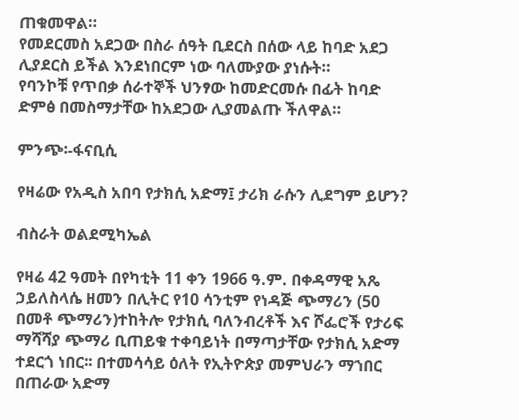ጠቁመዋል።
የመደርመስ አደጋው በስራ ሰዓት ቢደርስ በሰው ላይ ከባድ አደጋ ሊያደርስ ይችል እንደነበርም ነው ባለሙያው ያነሱት።
የባንኮቹ የጥበቃ ሰራተኞች ህንፃው ከመድርመሱ በፊት ከባድ ድምፅ በመስማታቸው ከአደጋው ሊያመልጡ ችለዋል።

ምንጭ፡-ፋናቢሲ

የዛሬው የአዲስ አበባ የታክሲ አድማ፤ ታሪክ ራሱን ሊደግም ይሆን?

ብስራት ወልደሚካኤል

የዛሬ 42 ዓመት በየካቲት 11 ቀን 1966 ዓ.ም. በቀዳማዊ አጼ ኃይለስላሴ ዘመን በሊትር የ10 ሳንቲም የነዳጅ ጭማሪን (50 በመቶ ጭማሪን)ተከትሎ የታክሲ ባለንብረቶች እና ሾፌሮች የታሪፍ ማሻሻያ ጭማሪ ቢጠይቁ ተቀባይነት በማጣታቸው የታክሲ አድማ ተደርጎ ነበር፡፡ በተመሳሳይ ዕለት የኢትዮጵያ መምህራን ማኀበር በጠራው አድማ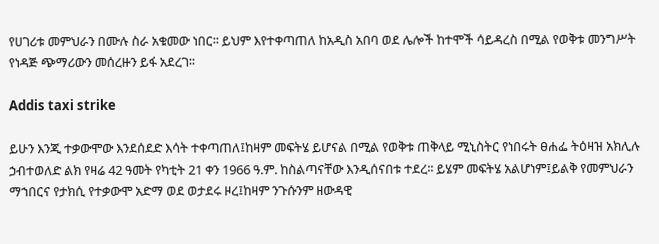የሀገሪቱ መምህራን በሙሉ ስራ አቁመው ነበር፡፡ ይህም እየተቀጣጠለ ከአዲስ አበባ ወደ ሌሎች ከተሞች ሳይዳረስ በሚል የወቅቱ መንግሥት የነዳጅ ጭማሪውን መሰረዙን ይፋ አደረገ፡፡

Addis taxi strike

ይሁን እንጂ ተቃውሞው እንደሰደድ እሳት ተቀጣጠለ፤ከዛም መፍትሄ ይሆናል በሚል የወቅቱ ጠቅላይ ሚኒስትር የነበሩት ፀሐፌ ትዕዛዝ አክሊሉ ኃብተወለድ ልክ የዛሬ 42 ዓመት የካቲት 21 ቀን 1966 ዓ.ም. ከስልጣናቸው እንዲሰናበቱ ተደረ፡፡ ይሄም መፍትሄ አልሆነም፤ይልቅ የመምህራን ማኀበርና የታክሲ የተቃውሞ አድማ ወደ ወታደሩ ዞረ፤ከዛም ንጉሱንም ዘውዳዊ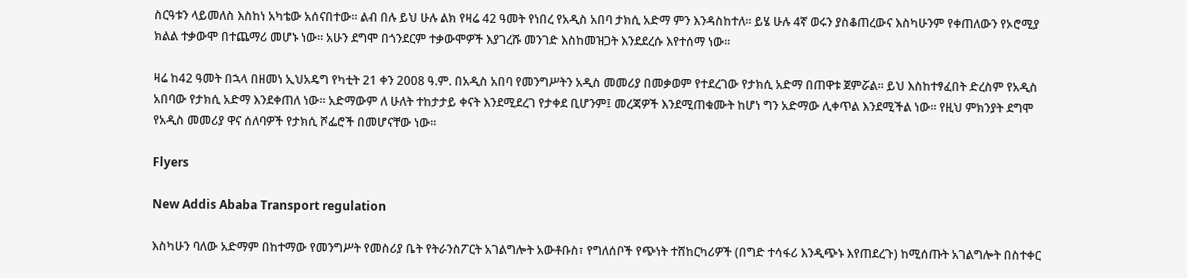ስርዓቱን ላይመለስ እስከነ አካቴው አሰናበተው፡፡ ልብ በሉ ይህ ሁሉ ልክ የዛሬ 42 ዓመት የነበረ የአዲስ አበባ ታክሲ አድማ ምን እንዳስከተለ፡፡ ይሄ ሁሉ 4ኛ ወሩን ያስቆጠረውና እስካሁንም የቀጠለውን የኦሮሚያ ክልል ተቃውሞ በተጨማሪ መሆኑ ነው፡፡ አሁን ደግሞ በጎንደርም ተቃውሞዎች እያገረሹ መንገድ እስከመዝጋት እንደደረሱ እየተሰማ ነው፡፡

ዛሬ ከ42 ዓመት በኋላ በዘመነ ኢህአዴግ የካቲት 21 ቀን 2008 ዓ.ም. በአዲስ አበባ የመንግሥትን አዲስ መመሪያ በመቃወም የተደረገው የታክሲ አድማ በጠዋቱ ጀምሯል፡፡ ይህ እስከተፃፈበት ድረስም የአዲስ አበባው የታክሲ አድማ እንደቀጠለ ነው፡፡ አድማውም ለ ሁለት ተከታታይ ቀናት እንደሚደረገ የታቀደ ቢሆንም፤ መረጃዎች እንደሚጠቁሙት ከሆነ ግን አድማው ሊቀጥል እንደሚችል ነው፡፡ የዚህ ምክንያት ደግሞ የአዲስ መመሪያ ዋና ሰለባዎች የታክሲ ሾፌሮች በመሆናቸው ነው፡፡

Flyers

New Addis Ababa Transport regulation

እስካሁን ባለው አድማም በከተማው የመንግሥት የመስሪያ ቤት የትራንስፖርት አገልግሎት አውቶቡስ፣ የግለሰቦች የጭነት ተሸከርካሪዎች (በግድ ተሳፋሪ እንዲጭኑ እየጠደረጉ) ከሚሰጡት አገልግሎት በስተቀር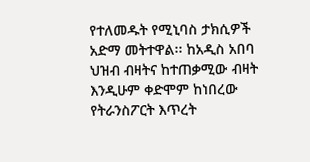የተለመዱት የሚኒባስ ታክሲዎች አድማ መትተዋል፡፡ ከአዲስ አበባ ህዝብ ብዛትና ከተጠቃሚው ብዛት እንዲሁም ቀድሞም ከነበረው የትራንስፖርት እጥረት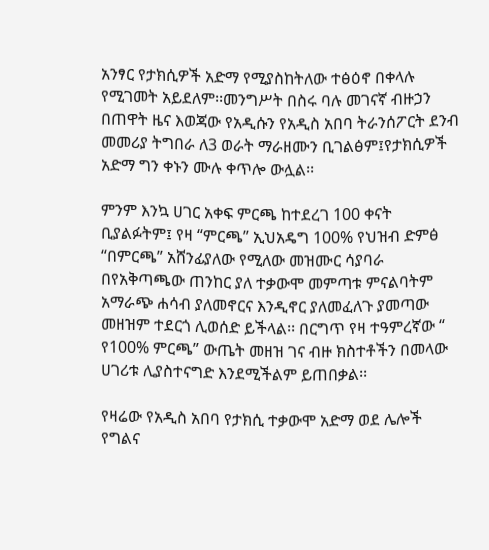አንፃር የታክሲዎች አድማ የሚያስከትለው ተፅዕኖ በቀላሉ የሚገመት አይደለም፡፡መንግሥት በስሩ ባሉ መገናኛ ብዙኃን በጠዋት ዜና እወጃው የአዲሱን የአዲስ አበባ ትራንሰፖርት ደንብ መመሪያ ትግበራ ለ3 ወራት ማራዘሙን ቢገልፅም፤የታክሲዎች አድማ ግን ቀኑን ሙሉ ቀጥሎ ውሏል፡፡

ምንም እንኳ ሀገር አቀፍ ምርጫ ከተደረገ 100 ቀናት ቢያልፉትም፤ የዛ “ምርጫ” ኢህአዴግ 100% የህዝብ ድምፅ “በምርጫ” አሸንፊያለው የሚለው መዝሙር ሳያባራ በየአቅጣጫው ጠንከር ያለ ተቃውሞ መምጣቱ ምናልባትም አማራጭ ሐሳብ ያለመኖርና እንዲኖር ያለመፈለጉ ያመጣው መዘዝም ተደርጎ ሊወሰድ ይችላል፡፡ በርግጥ የዛ ተዓምረኛው “ የ100% ምርጫ” ውጤት መዘዝ ገና ብዙ ክስተቶችን በመላው ሀገሪቱ ሊያስተናግድ እንደሚችልም ይጠበቃል፡፡

የዛሬው የአዲስ አበባ የታክሲ ተቃውሞ አድማ ወደ ሌሎች የግልና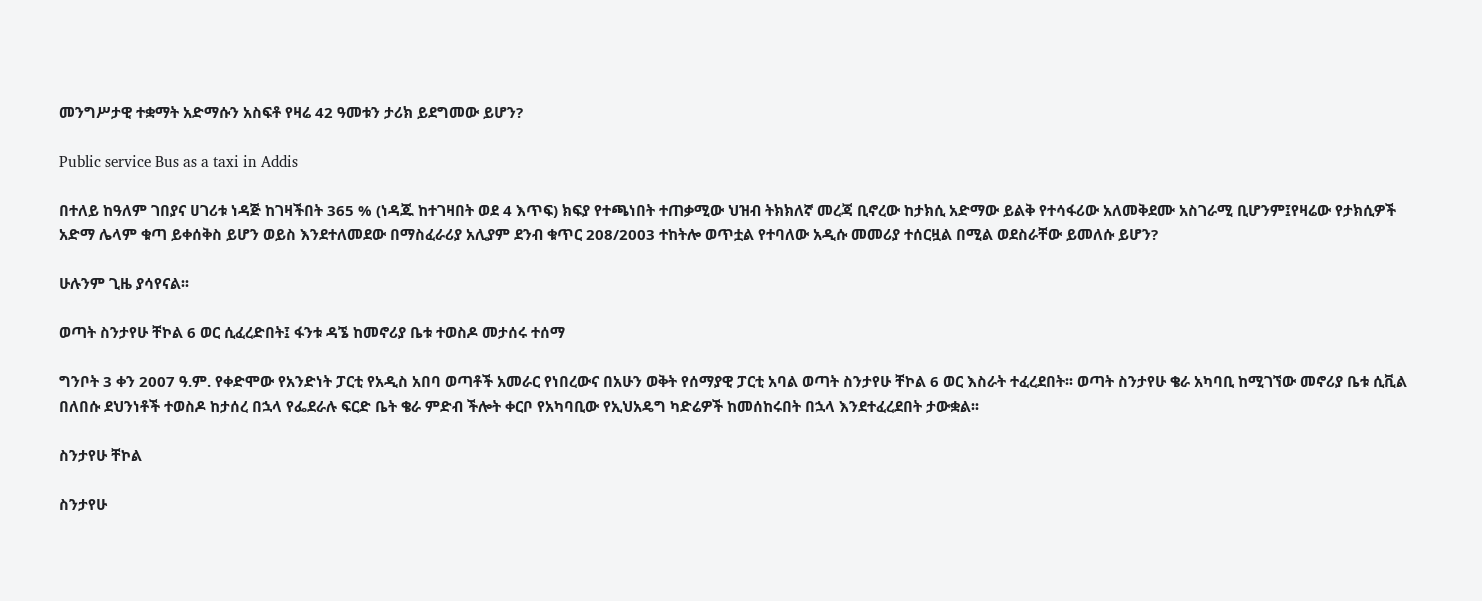መንግሥታዊ ተቋማት አድማሱን አስፍቶ የዛሬ 42 ዓመቱን ታሪክ ይደግመው ይሆን?

Public service Bus as a taxi in Addis

በተለይ ከዓለም ገበያና ሀገሪቱ ነዳጅ ከገዛችበት 365 % (ነዳጁ ከተገዛበት ወደ 4 እጥፍ) ክፍያ የተጫነበት ተጠቃሚው ህዝብ ትክክለኛ መረጃ ቢኖረው ከታክሲ አድማው ይልቅ የተሳፋሪው አለመቅደሙ አስገራሚ ቢሆንም፤የዛሬው የታክሲዎች አድማ ሌላም ቁጣ ይቀሰቅስ ይሆን ወይስ እንደተለመደው በማስፈራሪያ አሊያም ደንብ ቁጥር 208/2003 ተከትሎ ወጥቷል የተባለው አዲሱ መመሪያ ተሰርዟል በሚል ወደስራቸው ይመለሱ ይሆን?

ሁሉንም ጊዜ ያሳየናል፡፡

ወጣት ስንታየሁ ቸኮል 6 ወር ሲፈረድበት፤ ፋንቱ ዳኜ ከመኖሪያ ቤቱ ተወስዶ መታሰሩ ተሰማ

ግንቦት 3 ቀን 2007 ዓ.ም. የቀድሞው የአንድነት ፓርቲ የአዲስ አበባ ወጣቶች አመራር የነበረውና በአሁን ወቅት የሰማያዊ ፓርቲ አባል ወጣት ስንታየሁ ቸኮል 6 ወር እስራት ተፈረደበት፡፡ ወጣት ስንታየሁ ቄራ አካባቢ ከሚገኘው መኖሪያ ቤቱ ሲቪል በለበሱ ደህንነቶች ተወስዶ ከታሰረ በኋላ የፌደራሉ ፍርድ ቤት ቄራ ምድብ ችሎት ቀርቦ የአካባቢው የኢህአዴግ ካድሬዎች ከመሰከሩበት በኋላ እንደተፈረደበት ታውቋል፡፡

ስንታየሁ ቸኮል

ስንታየሁ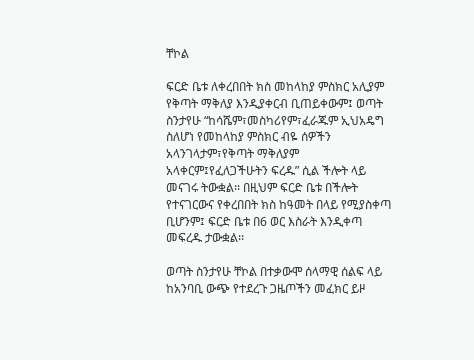ቸኮል

ፍርድ ቤቱ ለቀረበበት ክስ መከላከያ ምስክር አሊያም የቅጣት ማቅለያ እንዲያቀርብ ቢጠይቀውም፤ ወጣት ስንታየሁ “ከሳሼም፣መስካሪየም፣ፈራጁም ኢህአዴግ ስለሆነ የመከላከያ ምስክር ብዬ ሰዎችን አላንገላታም፣የቅጣት ማቅለያም አላቀርም፤የፈለጋችሁትን ፍረዱ” ሲል ችሎት ላይ መናገሩ ትውቋል፡፡ በዚህም ፍርድ ቤቱ በችሎት የተናገርውና የቀረበበት ክስ ከዓመት በላይ የሚያስቀጣ ቢሆንም፤ ፍርድ ቤቱ በ6 ወር እስራት እንዲቀጣ መፍረዱ ታውቋል፡፡

ወጣት ስንታየሁ ቸኮል በተቃውሞ ሰላማዊ ሰልፍ ላይ ከአንባቢ ውጭ የተደረጉ ጋዜጦችን መፈክር ይዞ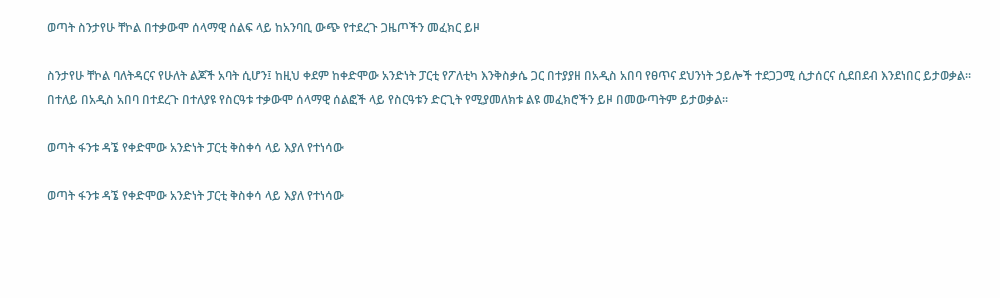ወጣት ስንታየሁ ቸኮል በተቃውሞ ሰላማዊ ሰልፍ ላይ ከአንባቢ ውጭ የተደረጉ ጋዜጦችን መፈክር ይዞ

ስንታየሁ ቸኮል ባለትዳርና የሁለት ልጆች አባት ሲሆን፤ ከዚህ ቀደም ከቀድሞው አንድነት ፓርቲ የፖለቲካ እንቅስቃሴ ጋር በተያያዘ በአዲስ አበባ የፀጥና ደህንነት ኃይሎች ተደጋጋሚ ሲታሰርና ሲደበደብ እንደነበር ይታወቃል፡፡ በተለይ በአዲስ አበባ በተደረጉ በተለያዩ የስርዓቱ ተቃውሞ ሰላማዊ ሰልፎች ላይ የስርዓቱን ድርጊት የሚያመለክቱ ልዩ መፈክሮችን ይዞ በመውጣትም ይታወቃል፡፡

ወጣት ፋንቱ ዳኜ የቀድሞው አንድነት ፓርቲ ቅስቀሳ ላይ እያለ የተነሳው

ወጣት ፋንቱ ዳኜ የቀድሞው አንድነት ፓርቲ ቅስቀሳ ላይ እያለ የተነሳው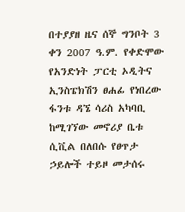በተያያዘ ዜና ሰኞ ግንቦት 3 ቀን 2007 ዓ.ም. የቀድሞው የአንድነት ፓርቲ ኦዲትና ኢንስፔክሽን ፀሐፊ የነበረው ፋንቱ ዳኜ ሳሪስ አካባቢ ከሚገኘው መኖሪያ ቤቱ ሲቪል በለበሱ የፀጥታ ኃይሎች ተይዞ መታሰሩ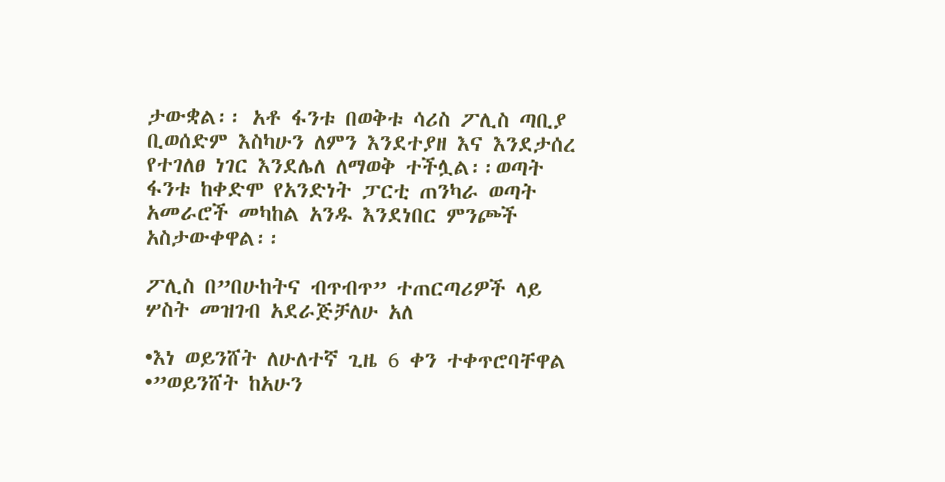ታውቋል፡፡ አቶ ፋንቱ በወቅቱ ሳሪስ ፖሊስ ጣቢያ ቢወሰድም እስካሁን ለምን እንደተያዘ እና እንደታሰረ የተገለፀ ነገር እንደሌለ ለማወቅ ተችሏል፡፡ወጣት ፋንቱ ከቀድሞ የአንድነት ፓርቲ ጠንካራ ወጣት አመራሮች መካከል አንዱ እንደነበር ምንጮች አስታውቀዋል፡፡

ፖሊስ በ”በሁከትና ብጥብጥ” ተጠርጣሪዎች ላይ ሦስት መዝገብ አደራጅቻለሁ አለ

•እነ ወይንሸት ለሁለተኛ ጊዜ 6 ቀን ተቀጥሮባቸዋል
•”ወይንሸት ከአሁን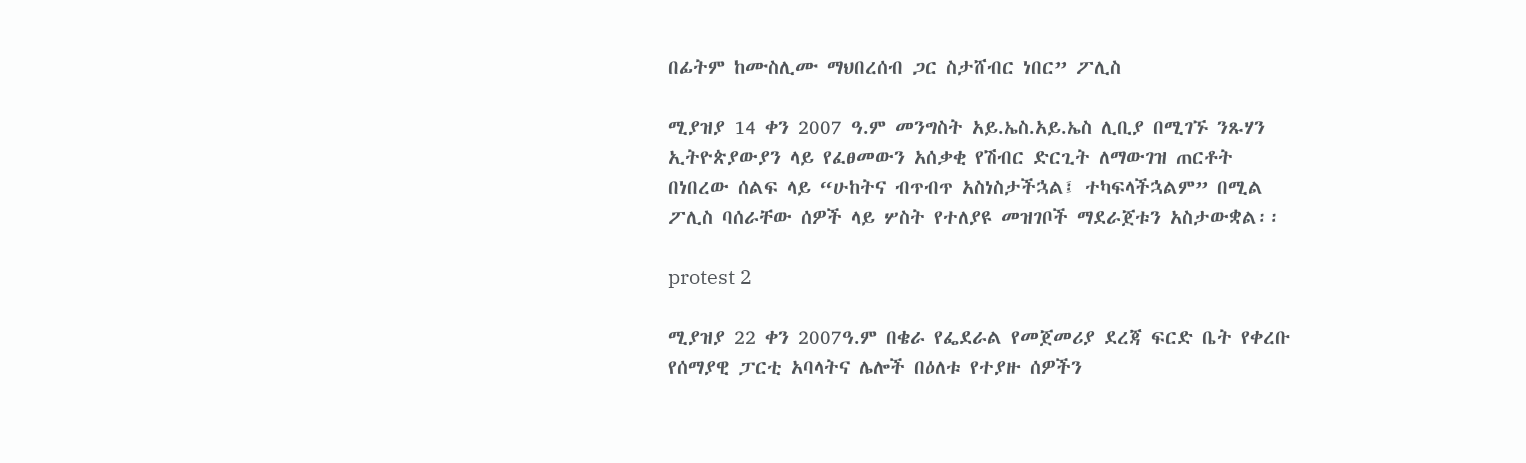በፊትም ከሙስሊሙ ማህበረሰብ ጋር ስታሸብር ነበር” ፖሊስ

ሚያዝያ 14 ቀን 2007 ዓ.ም መንግስት አይ.ኤስ.አይ.ኤስ ሊቢያ በሚገኙ ንጹሃን ኢትዮጵያውያን ላይ የፈፀመውን አሰቃቂ የሽብር ድርጊት ለማውገዝ ጠርቶት በነበረው ሰልፍ ላይ “ሁከትና ብጥብጥ አስነስታችኋል፤ ተካፍላችኋልም” በሚል ፖሊስ ባሰራቸው ሰዎች ላይ ሦስት የተለያዩ መዝገቦች ማደራጀቱን አስታውቋል፡፡

protest 2

ሚያዝያ 22 ቀን 2007ዓ.ም በቄራ የፌደራል የመጀመሪያ ደረጃ ፍርድ ቤት የቀረቡ የሰማያዊ ፓርቲ አባላትና ሌሎች በዕለቱ የተያዙ ሰዎችን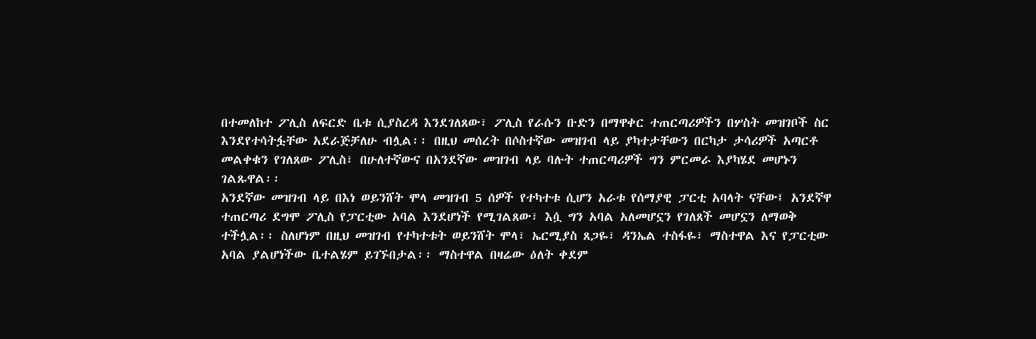በተመለከተ ፖሊስ ለፍርድ ቤቱ ሲያስረዳ እንደገለጸው፣ ፖሊስ የራሱን ቡድን በማዋቀር ተጠርጣሪዎችን በሦስት መዝገቦች ስር እንደየተሳትፏቸው አደራጅቻለሁ ብሏል፡፡ በዚህ መሰረት በሶስተኛው መዝገብ ላይ ያካተታቸውን በርካታ ታሳሪዎች አጣርቶ መልቀቁን የገለጸው ፖሊስ፣ በሁለተኛውና በአንደኛው መዝገብ ላይ ባሉት ተጠርጣሪዎች ግን ምርመራ እያካሄደ መሆኑን ገልጹዋል፡፡
አንደኛው መዝገብ ላይ በእነ ወይንሸት ሞላ መዝገብ 5 ሰዎች የተካተቱ ሲሆን አራቱ የሰማያዊ ፓርቲ አባላት ናቸው፤ አንደኛዋ ተጠርጣሪ ደግሞ ፖሊስ የፓርቲው አባል እንደሆነች የሚገልጸው፣ እሷ ግን አባል አለመሆኗን የገለጸች መሆኗን ለማወቅ ተችሏል፡፡ ስለሆነም በዚህ መዝገብ የተካተቱት ወይንሸት ሞላ፣ ኤርሚያስ ጸጋዬ፣ ዳንኤል ተስፋዬ፣ ማስተዋል እና የፓርቲው አባል ያልሆነችው ቤተልሄም ይገኙበታል፡፡ ማስተዋል በዛሬው ዕለት ቀደም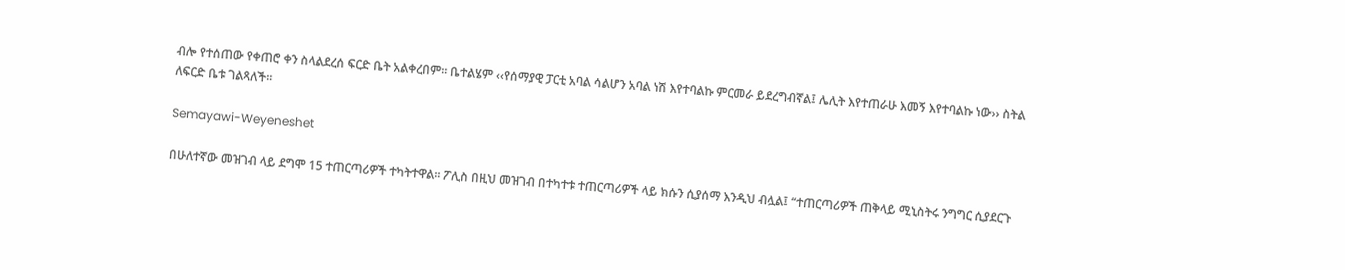ብሎ የተሰጠው የቀጠሮ ቀን ስላልደረሰ ፍርድ ቤት አልቀረበም፡፡ ቤተልሄም ‹‹የሰማያዊ ፓርቲ አባል ሳልሆን አባል ነሽ እየተባልኩ ምርመራ ይደረግብኛል፤ ሌሊት እየተጠራሁ እመኝ እየተባልኩ ነው›› ስትል ለፍርድ ቤቱ ገልጻለች፡፡

Semayawi-Weyeneshet

በሁለተኛው መዝገብ ላይ ደግሞ 15 ተጠርጣሪዎች ተካትተዋል፡፡ ፖሊስ በዚህ መዝገብ በተካተቱ ተጠርጣሪዎች ላይ ክሱን ሲያሰማ እንዲህ ብሏል፤ “ተጠርጣሪዎች ጠቅላይ ሚኒስትሩ ንግግር ሲያደርጉ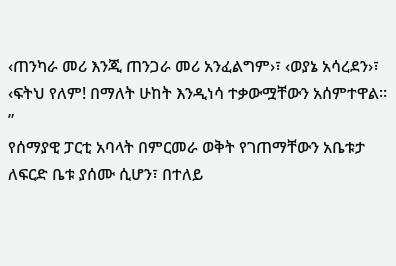‹ጠንካራ መሪ እንጂ ጠንጋራ መሪ አንፈልግም›፣ ‹ወያኔ አሳረደን›፣ ‹ፍትህ የለም! በማለት ሁከት እንዲነሳ ተቃውሟቸውን አሰምተዋል፡፡”
የሰማያዊ ፓርቲ አባላት በምርመራ ወቅት የገጠማቸውን አቤቱታ ለፍርድ ቤቱ ያሰሙ ሲሆን፣ በተለይ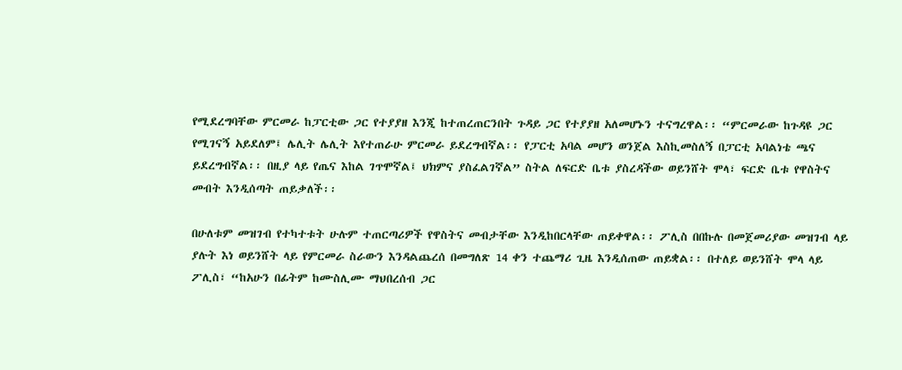የሚደረግባቸው ምርመራ ከፓርቲው ጋር የተያያዘ እንጂ ከተጠረጠርንበት ጉዳይ ጋር የተያያዘ አለመሆኑን ተናግረዋል፡፡ “ምርመራው ከጉዳዩ ጋር የሚገናኝ አይደለም፤ ሌሊት ሌሊት እየተጠራሁ ምርመራ ይደረግብኛል፡፡ የፓርቲ አባል መሆን ወንጀል እስኪመስለኝ በፓርቲ አባልነቴ ጫና ይደረግብኛል፡፡ በዚያ ላይ የጤና እከል ገጥሞኛል፤ ህክምና ያስፈልገኛል” ስትል ለፍርድ ቤቱ ያስረዳችው ወይንሸት ሞላ፣ ፍርድ ቤቱ የዋስትና መብት እንዲሰጣት ጠይቃለች፡፡

በሁለቱም መዝገብ የተካተቱት ሁሉም ተጠርጣሪዎች የዋስትና መብታቸው እንዲከበርላቸው ጠይቀዋል፡፡ ፖሊስ በበኩሉ በመጀመሪያው መዝገብ ላይ ያሉት እነ ወይንሸት ላይ የምርመራ ስራውን እንዳልጨረሰ በመግለጽ 14 ቀን ተጨማሪ ጊዜ እንዲሰጠው ጠይቋል፡፡ በተለይ ወይንሸት ሞላ ላይ ፖሊስ፣ “ከአሁን በፊትም ከሙስሊሙ ማህበረሰብ ጋር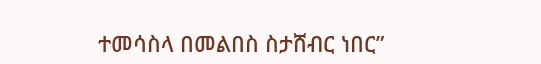ተመሳስላ በመልበስ ስታሸብር ነበር”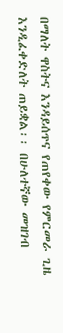በማለት ዋስትና እንዳይሰጥና የጠየቀው የምርመራ ጊዜ እንዲፈቀድለት ጠይቋል፡፡ በሁለተኛው መዝገብ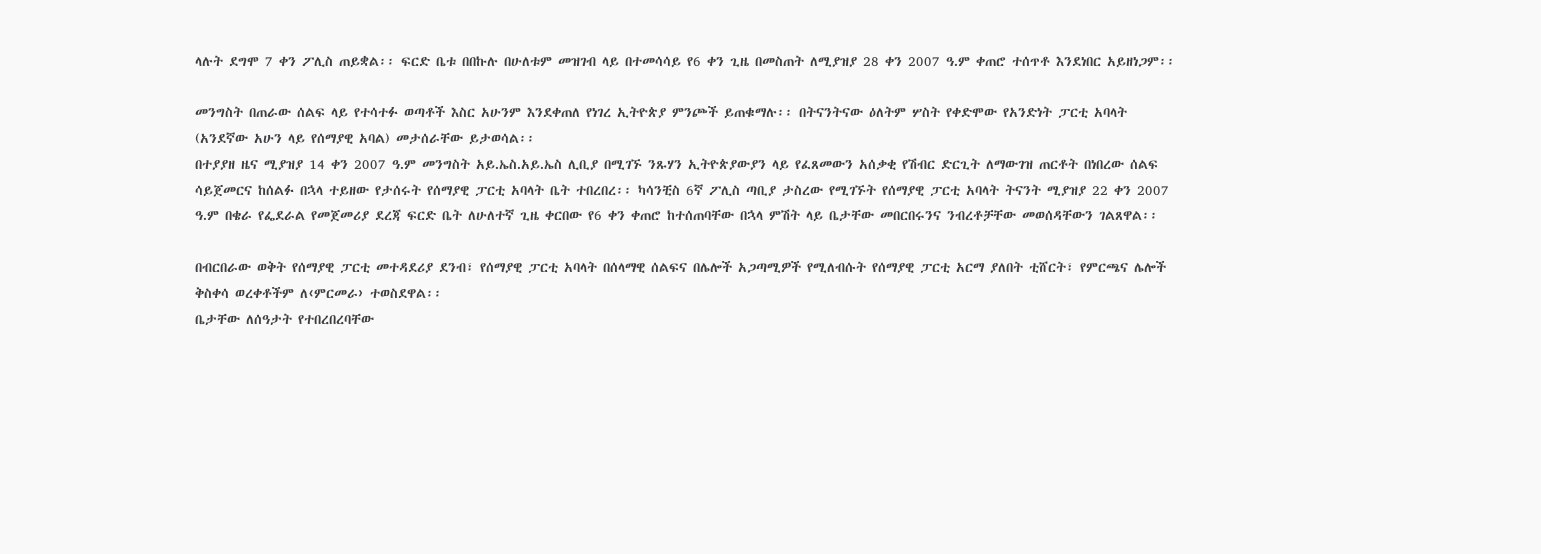ላሉት ደግሞ 7 ቀን ፖሊስ ጠይቋል፡፡ ፍርድ ቤቱ በበኩሉ በሁለቱም መዝገብ ላይ በተመሳሳይ የ6 ቀን ጊዜ በመስጠት ለሚያዝያ 28 ቀን 2007 ዓ.ም ቀጠሮ ተሰጥቶ እንደነበር አይዘነጋም፡፡

መንግስት በጠራው ሰልፍ ላይ የተሳተፉ ወጣቶች እስር አሁንም እንደቀጠለ የነገረ ኢትዮጵያ ምንጮች ይጠቁማሉ፡፡ በትናንትናው ዕለትም ሦስት የቀድሞው የአንድነት ፓርቲ አባላት (አንደኛው አሁን ላይ የሰማያዊ አባል) መታሰራቸው ይታወሳል፡፡
በተያያዘ ዜና ሚያዝያ 14 ቀን 2007 ዓ.ም መንግስት አይ.ኤስ.አይ.ኤስ ሊቢያ በሚገኙ ንጹሃን ኢትዮጵያውያን ላይ የፈጸመውን አሰቃቂ የሽብር ድርጊት ለማውገዝ ጠርቶት በነበረው ሰልፍ ሳይጀመርና ከሰልፉ በኋላ ተይዘው የታሰሩት የሰማያዊ ፓርቲ አባላት ቤት ተበረበረ፡፡ ካሳንቺስ 6ኛ ፖሊስ ጣቢያ ታስረው የሚገኙት የሰማያዊ ፓርቲ አባላት ትናንት ሚያዝያ 22 ቀን 2007 ዓ.ም በቄራ የፌደራል የመጀመሪያ ደረጃ ፍርድ ቤት ለሁለተኛ ጊዜ ቀርበው የ6 ቀን ቀጠሮ ከተሰጠባቸው በኋላ ምሽት ላይ ቤታቸው መበርበሩንና ንብረቶቻቸው መወሰዳቸውን ገልጸዋል፡፡

በብርበራው ወቅት የሰማያዊ ፓርቲ መተዳደሪያ ደንብ፣ የሰማያዊ ፓርቲ አባላት በሰላማዊ ሰልፍና በሌሎች አጋጣሚዎች የሚለብሱት የሰማያዊ ፓርቲ አርማ ያለበት ቲሸርት፣ የምርጫና ሌሎች ቅስቀሳ ወረቀቶችም ለ‹ምርመራ› ተወስደዋል፡፡
ቤታቸው ለሰዓታት የተበረበረባቸው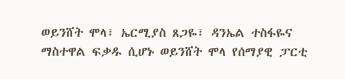ወይንሸት ሞላ፣ ኤርሚያስ ጸጋዬ፣ ዳንኤል ተስፋዬና ማስተዋል ፍቃዱ ሲሆኑ ወይንሸት ሞላ የሰማያዊ ፓርቲ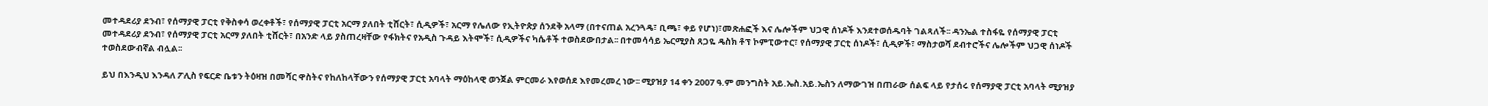መተዳደሪያ ደንብ፣ የሰማያዊ ፓርቲ የቅስቀሳ ወረቀቶች፣ የሰማያዊ ፓርቲ አርማ ያለበት ቲሸርት፣ ሲዲዎች፣ አርማ የሌለው የኢትዮጵያ ሰንደቅ አላማ (በተናጠል አረንጓዴ፣ ቢጫ፣ ቀይ የሆነ)፣መጽሐፎች እና ሌሎችም ህጋዊ ሰነዶች እንደተወሰዱባት ገልጻለች፡፡ ዳንኤል ተስፋዬ የሰማያዊ ፓርቲ መተዳደሪያ ደንብ፣ የሰማያዊ ፓርቲ አርማ ያለበት ቲሸርት፣ በአንድ ላይ ያስጠረዛቸው የፋክትና የአዲስ ጉዳይ እትሞች፣ ሲዲዎችና ካሴቶች ተወስደውበታል፡፡ በተመሳሳይ ኤርሚያስ ጸጋዬ ዴስክ ቶፕ ኮምፒውተር፣ የሰማያዊ ፓርቲ ሰነዶች፣ ሲዲዎች፣ ማስታወሻ ደብተሮችና ሌሎችም ህጋዊ ሰነዶች ተወስደውብኛል ብሏል፡፡

ይህ በእንዲህ እንዳለ ፖሊስ የፍርድ ቤቱን ትዕዛዝ በመሻር ዋስትና የከለከላቸውን የሰማያዊ ፓርቲ አባላት ማዕከላዊ ወንጀል ምርመራ እየወሰደ እየመረመረ ነው፡፡ ሚያዝያ 14 ቀን 2007 ዓ.ም መንግስት አይ.ኤስ.አይ.ኤስን ለማውገዝ በጠራው ሰልፍ ላይ የታሰሩ የሰማያዊ ፓርቲ አባላት ሚያዝያ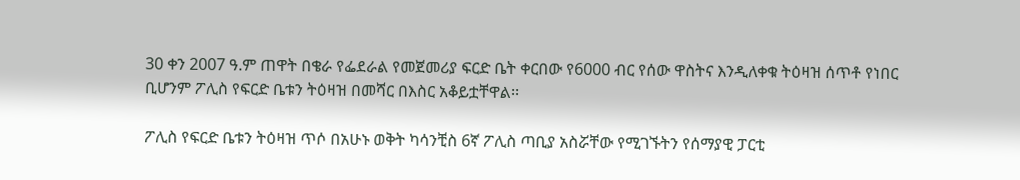30 ቀን 2007 ዓ.ም ጠዋት በቄራ የፌደራል የመጀመሪያ ፍርድ ቤት ቀርበው የ6000 ብር የሰው ዋስትና እንዲለቀቁ ትዕዛዝ ሰጥቶ የነበር ቢሆንም ፖሊስ የፍርድ ቤቱን ትዕዛዝ በመሻር በእስር አቆይቷቸዋል፡፡

ፖሊስ የፍርድ ቤቱን ትዕዛዝ ጥሶ በአሁኑ ወቅት ካሳንቺስ 6ኛ ፖሊስ ጣቢያ አስሯቸው የሚገኙትን የሰማያዊ ፓርቲ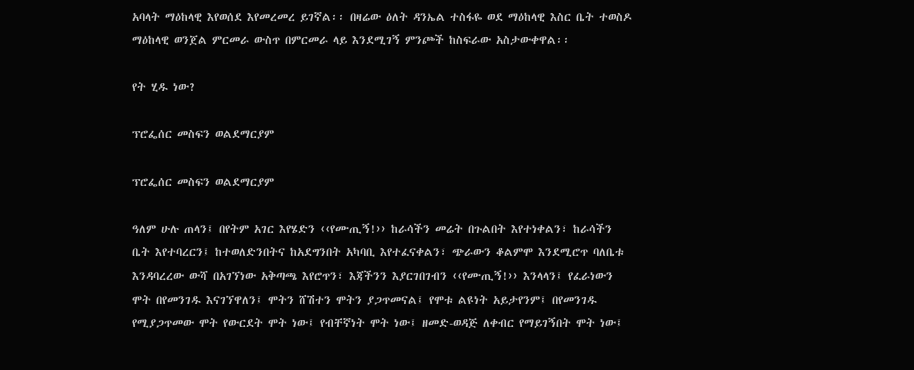አባላት ማዕከላዊ እየወሰደ እየመረመረ ይገኛል፡፡ በዛሬው ዕለት ዳንኤል ተስፋዬ ወደ ማዕከላዊ እስር ቤት ተወስዶ ማዕከላዊ ወንጀል ምርመራ ውስጥ በምርመራ ላይ እንደሚገኝ ምንጮች ከስፍራው አስታውቀዋል፡፡

የት ሂዱ ነው?

ፕሮፌሰር መስፍን ወልደማርያም

ፕሮፌሰር መስፍን ወልደማርያም

ዓለም ሁሉ ጠላን፤ በየትም አገር እየሄድን ‹‹የሙጢኝ!›› ከራሳችን መሬት በጉልበት እየተነቀልን፣ ከራሳችን ቤት እየተባረርን፤ ከተወለድንበትና ከአደግንበት አካባቢ እየተፈናቀልን፣ ጭራውን ቆልምሞ እንደሚሮጥ ባለቤቱ እንዳባረረው ውሻ በአገኘነው አቅጣጫ እየሮጥን፣ እጃችንን እያርገበገብን ‹‹የሙጢኝ!›› እንላላን፤ የፈራነውን ሞት በየመንገዱ እናገኘዋለን፤ ሞትን ሸሽተን ሞትን ያጋጥመናል፤ የሞቱ ልዩነት አይታየንም፤ በየመንገዱ የሚያጋጥመው ሞት የውርደት ሞት ነው፤ የብቸኛነት ሞት ነው፤ ዘመድ-ወዳጅ ለቀብር የማይገኝበት ሞት ነው፤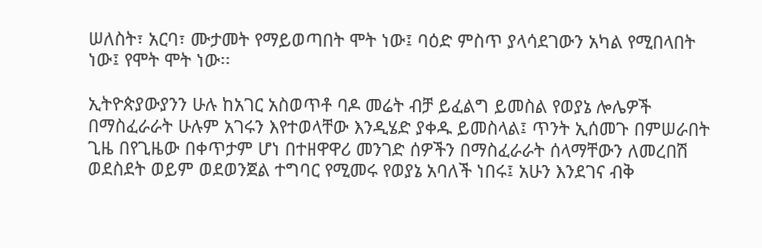ሠለስት፣ አርባ፣ ሙታመት የማይወጣበት ሞት ነው፤ ባዕድ ምስጥ ያላሳደገውን አካል የሚበላበት ነው፤ የሞት ሞት ነው፡፡

ኢትዮጵያውያንን ሁሉ ከአገር አስወጥቶ ባዶ መሬት ብቻ ይፈልግ ይመስል የወያኔ ሎሌዎች በማስፈራራት ሁሉም አገሩን እየተወላቸው እንዲሄድ ያቀዱ ይመስላል፤ ጥንት ኢሰመጉ በምሠራበት ጊዜ በየጊዜው በቀጥታም ሆነ በተዘዋዋሪ መንገድ ሰዎችን በማስፈራራት ሰላማቸውን ለመረበሽ ወደስደት ወይም ወደወንጀል ተግባር የሚመሩ የወያኔ አባለች ነበሩ፤ አሁን እንደገና ብቅ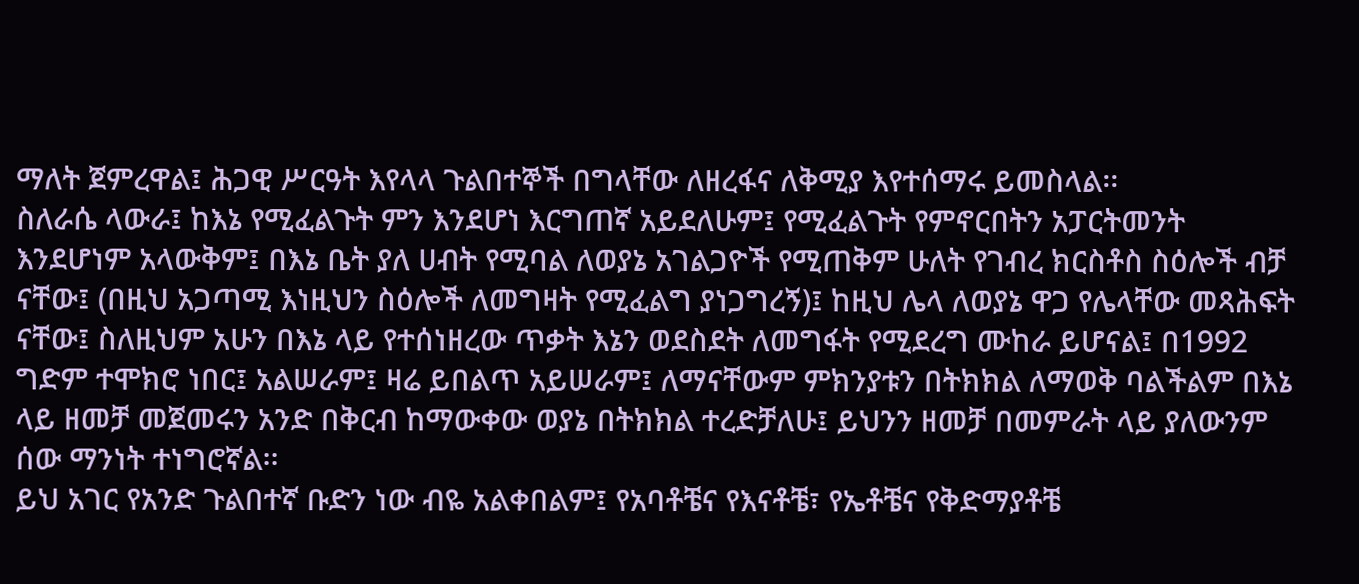ማለት ጀምረዋል፤ ሕጋዊ ሥርዓት እየላላ ጉልበተኞች በግላቸው ለዘረፋና ለቅሚያ እየተሰማሩ ይመስላል፡፡
ስለራሴ ላውራ፤ ከእኔ የሚፈልጉት ምን እንደሆነ እርግጠኛ አይደለሁም፤ የሚፈልጉት የምኖርበትን አፓርትመንት እንደሆነም አላውቅም፤ በእኔ ቤት ያለ ሀብት የሚባል ለወያኔ አገልጋዮች የሚጠቅም ሁለት የገብረ ክርስቶስ ስዕሎች ብቻ ናቸው፤ (በዚህ አጋጣሚ እነዚህን ስዕሎች ለመግዛት የሚፈልግ ያነጋግረኝ)፤ ከዚህ ሌላ ለወያኔ ዋጋ የሌላቸው መጻሕፍት ናቸው፤ ስለዚህም አሁን በእኔ ላይ የተሰነዘረው ጥቃት እኔን ወደስደት ለመግፋት የሚደረግ ሙከራ ይሆናል፤ በ1992 ግድም ተሞክሮ ነበር፤ አልሠራም፤ ዛሬ ይበልጥ አይሠራም፤ ለማናቸውም ምክንያቱን በትክክል ለማወቅ ባልችልም በእኔ ላይ ዘመቻ መጀመሩን አንድ በቅርብ ከማውቀው ወያኔ በትክክል ተረድቻለሁ፤ ይህንን ዘመቻ በመምራት ላይ ያለውንም ሰው ማንነት ተነግሮኛል፡፡
ይህ አገር የአንድ ጉልበተኛ ቡድን ነው ብዬ አልቀበልም፤ የአባቶቼና የእናቶቼ፣ የኤቶቼና የቅድማያቶቼ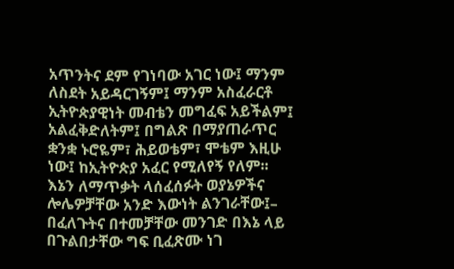አጥንትና ደም የገነባው አገር ነው፤ ማንም ለስደት አይዳርገኝም፤ ማንም አስፈራርቶ ኢትዮጵያዊነት መብቴን መግፈፍ አይችልም፤ አልፈቅድለትም፤ በግልጽ በማያጠራጥር ቋንቋ ኑሮዬም፣ ሕይወቴም፣ ሞቴም እዚሁ ነው፤ ከኢትዮጵያ አፈር የሚለየኝ የለም፡፡
እኔን ለማጥቃት ላሰፈሰፉት ወያኔዎችና ሎሌዎቻቸው አንድ እውነት ልንገራቸው፤– በፈለጉትና በተመቻቸው መንገድ በእኔ ላይ በጉልበታቸው ግፍ ቢፈጽሙ ነገ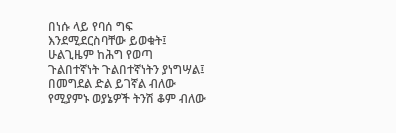በነሱ ላይ የባሰ ግፍ እንደሚደርስባቸው ይወቁት፤ ሁልጊዜም ከሕግ የወጣ ጉልበተኛነት ጉልበተኛነትን ያነግሣል፤ በመግደል ድል ይገኛል ብለው የሚያምኑ ወያኔዎች ትንሽ ቆም ብለው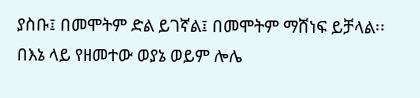ያስቡ፤ በመሞትም ድል ይገኛል፤ በመሞትም ማሸነፍ ይቻላል፡፡
በእኔ ላይ የዘመተው ወያኔ ወይም ሎሌ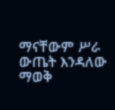ማናቸውም ሥራ ውጤት እንዳለው ማወቅ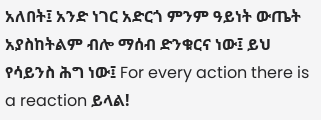አለበት፤ አንድ ነገር አድርጎ ምንም ዓይነት ውጤት አያስከትልም ብሎ ማሰብ ድንቁርና ነው፤ ይህ የሳይንስ ሕግ ነው፤ For every action there is a reaction ይላል!